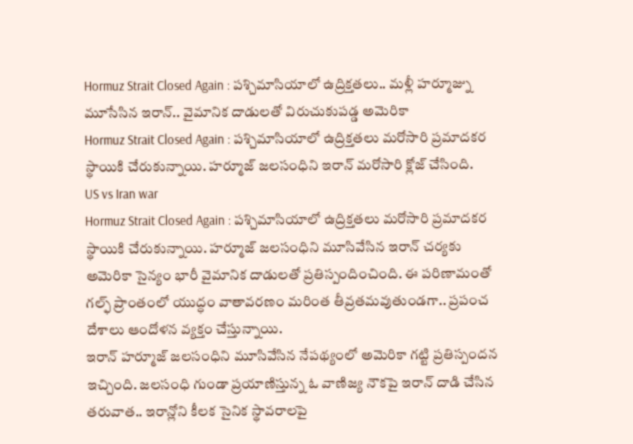Hormuz Strait Closed Again : పశ్చిమాసియాలో ఉద్రిక్తతలు.. మళ్లీ హర్మూజ్ను మూసేసిన ఇరాన్.. వైమానిక దాడులతో విరుచుకుపడ్డ అమెరికా
Hormuz Strait Closed Again : పశ్చిమాసియాలో ఉద్రిక్తతలు మరోసారి ప్రమాదకర స్థాయికి చేరుకున్నాయి. హర్మూజ్ జలసంధిని ఇరాన్ మరోసారి క్లోజ్ చేసింది.
US vs Iran war
Hormuz Strait Closed Again : పశ్చిమాసియాలో ఉద్రిక్తతలు మరోసారి ప్రమాదకర స్థాయికి చేరుకున్నాయి. హర్మూజ్ జలసంధిని మూసివేసిన ఇరాన్ చర్యకు అమెరికా సైన్యం భారీ వైమానిక దాడులతో ప్రతిస్పందించింది. ఈ పరిణామంతో గల్ఫ్ ప్రాంతంలో యుద్ధం వాతావరణం మరింత తీవ్రతమవుతుండగా.. ప్రపంచ దేశాలు ఆందోళన వ్యక్తం చేస్తున్నాయి.
ఇరాన్ హర్మూజ్ జలసంధిని మూసివేసిన నేపథ్యంలో అమెరికా గట్టి ప్రతిస్పందన ఇచ్చింది. జలసంధి గుండా ప్రయాణిస్తున్న ఓ వాణిజ్య నౌకపై ఇరాన్ దాడి చేసిన తరువాత.. ఇరాన్లోని కీలక సైనిక స్థావరాలపై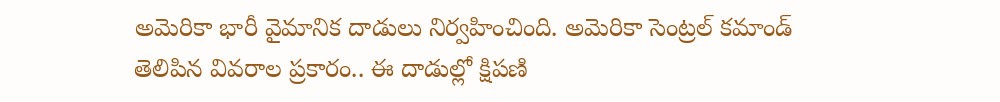అమెరికా భారీ వైమానిక దాడులు నిర్వహించింది. అమెరికా సెంట్రల్ కమాండ్ తెలిపిన వివరాల ప్రకారం.. ఈ దాడుల్లో క్షిపణి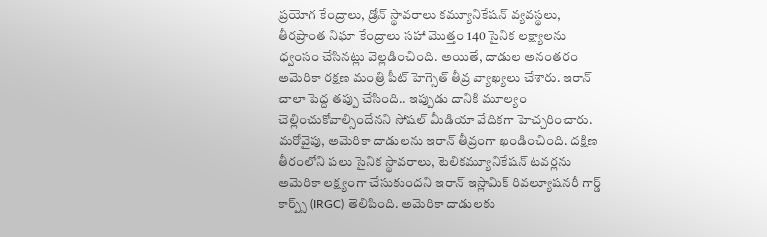ప్రయోగ కేంద్రాలు, డ్రోన్ స్థావరాలు కమ్యూనికేషన్ వ్యవస్థలు, తీరప్రాంత నిఘా కేంద్రాలు సహా మొత్తం 140 సైనిక లక్ష్యాలను ధ్వంసం చేసినట్లు వెల్లడించింది. అయితే, దాడుల అనంతరం అమెరికా రక్షణ మంత్రి పీట్ హెగ్సెత్ తీవ్ర వ్యాఖ్యలు చేశారు. ఇరాన్ చాలా పెద్ద తప్పు చేసింది.. ఇప్పుడు దానికి మూల్యం చెల్లించుకోవాల్సిందేనని సోషల్ మీడియా వేదికగా హెచ్చరించారు.
మరోవైపు, అమెరికా దాడులను ఇరాన్ తీవ్రంగా ఖండించింది. దక్షిణ తీరంలోని పలు సైనిక స్థావరాలు, టెలికమ్యూనికేషన్ టవర్లను అమెరికా లక్ష్యంగా చేసుకుందని ఇరాన్ ఇస్లామిక్ రివల్యూషనరీ గార్డ్ కార్ప్స్ (IRGC) తెలిపింది. అమెరికా దాడులకు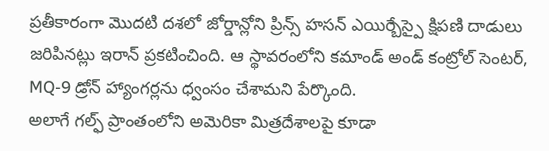ప్రతీకారంగా మొదటి దశలో జోర్డాన్లోని ప్రిన్స్ హసన్ ఎయిర్బేస్పై క్షిపణి దాడులు జరిపినట్లు ఇరాన్ ప్రకటించింది. ఆ స్థావరంలోని కమాండ్ అండ్ కంట్రోల్ సెంటర్, MQ-9 డ్రోన్ హ్యాంగర్లను ధ్వంసం చేశామని పేర్కొంది.
అలాగే గల్ఫ్ ప్రాంతంలోని అమెరికా మిత్రదేశాలపై కూడా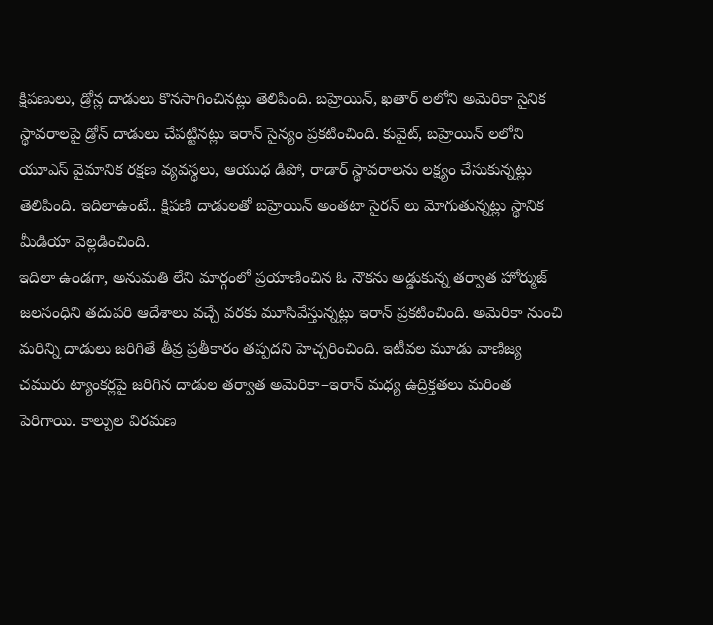క్షిపణులు, డ్రోన్ల దాడులు కొనసాగించినట్లు తెలిపింది. బహ్రెయిన్, ఖతార్ లలోని అమెరికా సైనిక స్థావరాలపై డ్రోన్ దాడులు చేపట్టినట్లు ఇరాన్ సైన్యం ప్రకటించింది. కువైట్, బహ్రెయిన్ లలోని యూఎస్ వైమానిక రక్షణ వ్యవస్థలు, ఆయుధ డిపో, రాడార్ స్థావరాలను లక్ష్యం చేసుకున్నట్లు తెలిపింది. ఇదిలాఉంటే.. క్షిపణి దాడులతో బహ్రెయిన్ అంతటా సైరన్ లు మోగుతున్నట్లు స్థానిక మీడియా వెల్లడించింది.
ఇదిలా ఉండగా, అనుమతి లేని మార్గంలో ప్రయాణించిన ఓ నౌకను అడ్డుకున్న తర్వాత హోర్ముజ్ జలసంధిని తదుపరి ఆదేశాలు వచ్చే వరకు మూసివేస్తున్నట్లు ఇరాన్ ప్రకటించింది. అమెరికా నుంచి మరిన్ని దాడులు జరిగితే తీవ్ర ప్రతీకారం తప్పదని హెచ్చరించింది. ఇటీవల మూడు వాణిజ్య చమురు ట్యాంకర్లపై జరిగిన దాడుల తర్వాత అమెరికా–ఇరాన్ మధ్య ఉద్రిక్తతలు మరింత పెరిగాయి. కాల్పుల విరమణ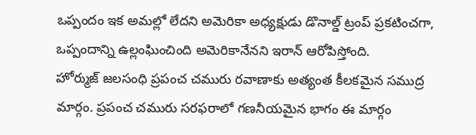ఒప్పందం ఇక అమల్లో లేదని అమెరికా అధ్యక్షుడు డొనాల్డ్ ట్రంప్ ప్రకటించగా, ఒప్పందాన్ని ఉల్లంఘించింది అమెరికానేనని ఇరాన్ ఆరోపిస్తోంది.
హోర్ముజ్ జలసంధి ప్రపంచ చమురు రవాణాకు అత్యంత కీలకమైన సముద్ర మార్గం. ప్రపంచ చమురు సరఫరాలో గణనీయమైన భాగం ఈ మార్గం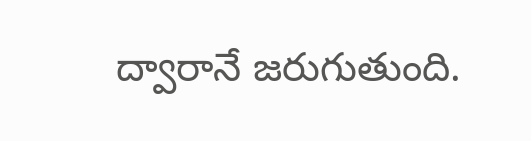ద్వారానే జరుగుతుంది.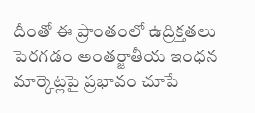దీంతో ఈ ప్రాంతంలో ఉద్రిక్తతలు పెరగడం అంతర్జాతీయ ఇంధన మార్కెట్లపై ప్రభావం చూపే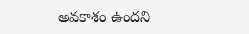అవకాశం ఉందని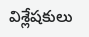విశ్లేషకులు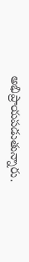అభిప్రాయపడుతున్నారు.